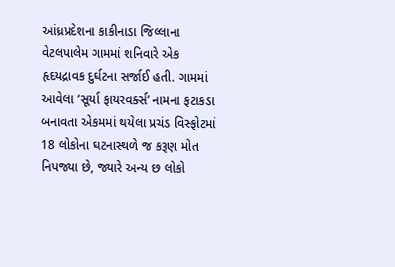આંધ્રપ્રદેશના કાકીનાડા જિલ્લાના વેટલપાલેમ ગામમાં શનિવારે એક હૃદયદ્રાવક દુર્ઘટના સર્જાઈ હતી. ગામમાં આવેલા ‘સૂર્યા ફાયરવર્ક્સ’ નામના ફટાકડા બનાવતા એકમમાં થયેલા પ્રચંડ વિસ્ફોટમાં 18 લોકોના ઘટનાસ્થળે જ કરૂણ મોત નિપજ્યા છે, જ્યારે અન્ય છ લોકો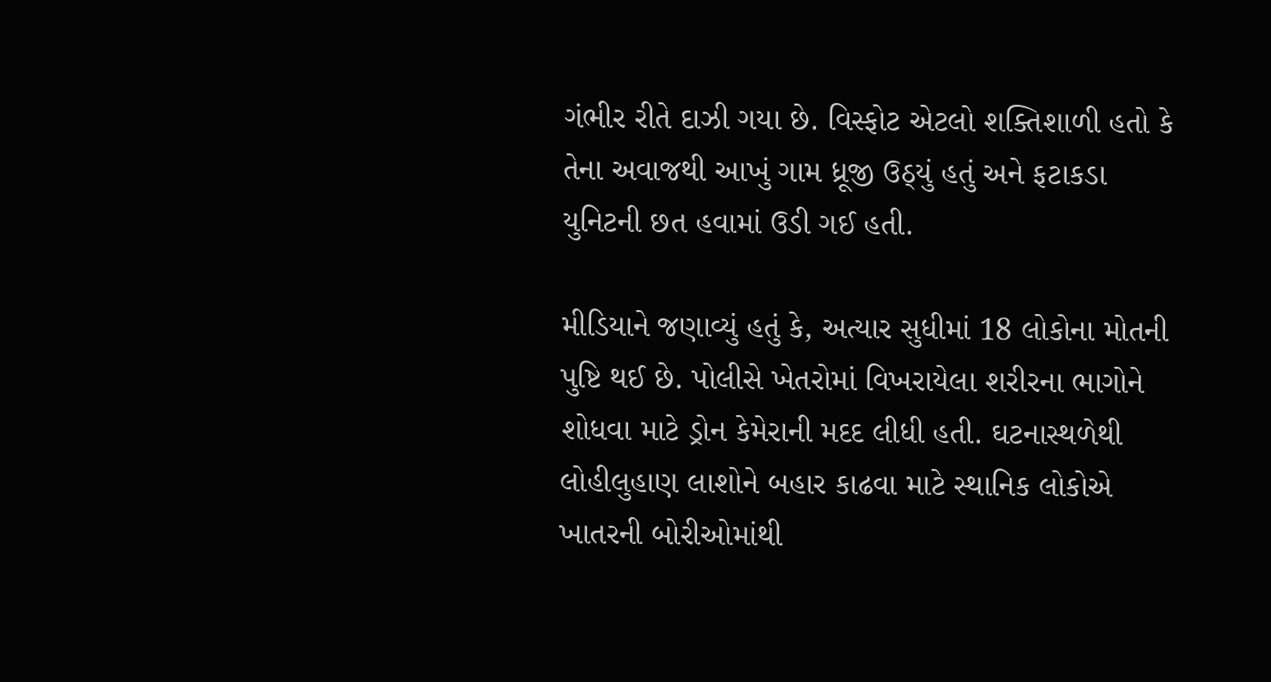ગંભીર રીતે દાઝી ગયા છે. વિસ્ફોટ એટલો શક્તિશાળી હતો કે તેના અવાજથી આખું ગામ ધ્રૂજી ઉઠ્યું હતું અને ફટાકડા યુનિટની છત હવામાં ઉડી ગઈ હતી.

મીડિયાને જણાવ્યું હતું કે, અત્યાર સુધીમાં 18 લોકોના મોતની પુષ્ટિ થઈ છે. પોલીસે ખેતરોમાં વિખરાયેલા શરીરના ભાગોને શોધવા માટે ડ્રોન કેમેરાની મદદ લીધી હતી. ઘટનાસ્થળેથી લોહીલુહાણ લાશોને બહાર કાઢવા માટે સ્થાનિક લોકોએ ખાતરની બોરીઓમાંથી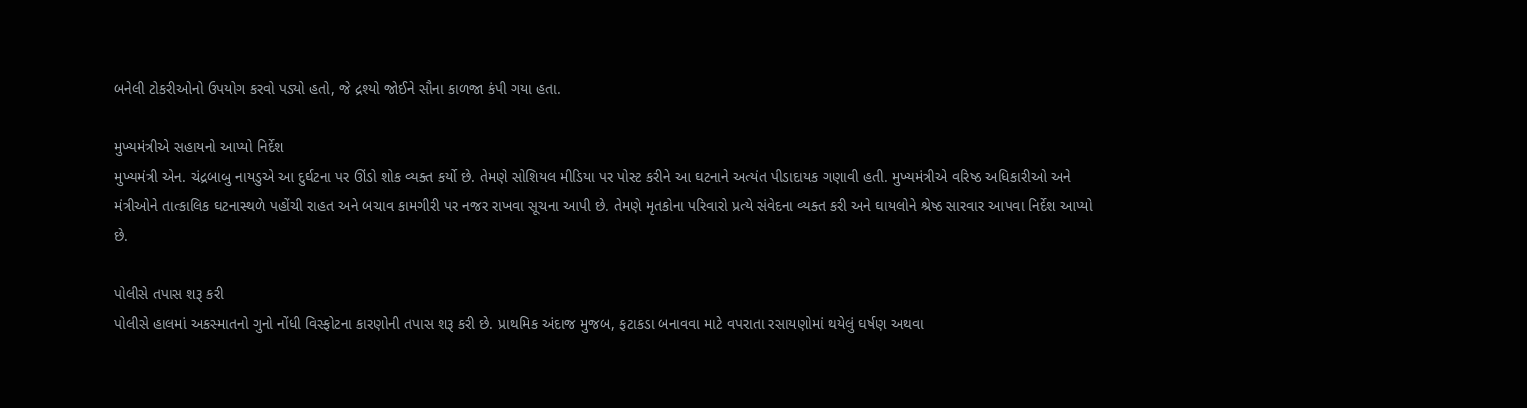બનેલી ટોકરીઓનો ઉપયોગ કરવો પડ્યો હતો, જે દ્રશ્યો જોઈને સૌના કાળજા કંપી ગયા હતા.

મુખ્યમંત્રીએ સહાયનો આપ્યો નિર્દેશ
મુખ્યમંત્રી એન. ચંદ્રબાબુ નાયડુએ આ દુર્ઘટના પર ઊંડો શોક વ્યક્ત કર્યો છે. તેમણે સોશિયલ મીડિયા પર પોસ્ટ કરીને આ ઘટનાને અત્યંત પીડાદાયક ગણાવી હતી. મુખ્યમંત્રીએ વરિષ્ઠ અધિકારીઓ અને મંત્રીઓને તાત્કાલિક ઘટનાસ્થળે પહોંચી રાહત અને બચાવ કામગીરી પર નજર રાખવા સૂચના આપી છે. તેમણે મૃતકોના પરિવારો પ્રત્યે સંવેદના વ્યક્ત કરી અને ઘાયલોને શ્રેષ્ઠ સારવાર આપવા નિર્દેશ આપ્યો છે.

પોલીસે તપાસ શરૂ કરી
પોલીસે હાલમાં અકસ્માતનો ગુનો નોંધી વિસ્ફોટના કારણોની તપાસ શરૂ કરી છે. પ્રાથમિક અંદાજ મુજબ, ફટાકડા બનાવવા માટે વપરાતા રસાયણોમાં થયેલું ઘર્ષણ અથવા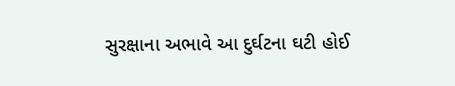સુરક્ષાના અભાવે આ દુર્ઘટના ઘટી હોઈ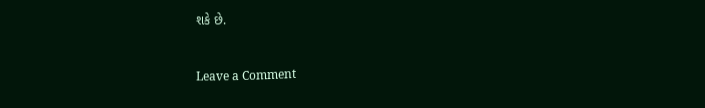શકે છે.


Leave a Comment